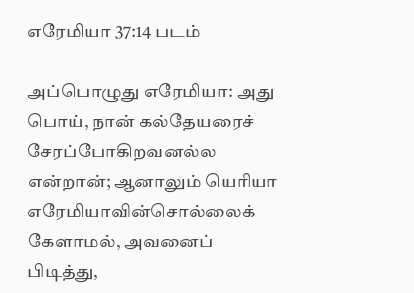எரேமியா 37:14 படம்

அப்பொழுது எரேமியா: அது பொய், நான் கல்தேயரைச் சேரப்போகிறவனல்ல என்றான்; ஆனாலும் யெரியா எரேமியாவின்சொல்லைக் கேளாமல், அவனைப் பிடித்து,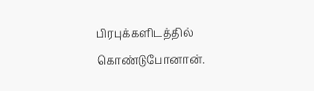பிரபுக்களிடத்தில் கொண்டுபோனான்.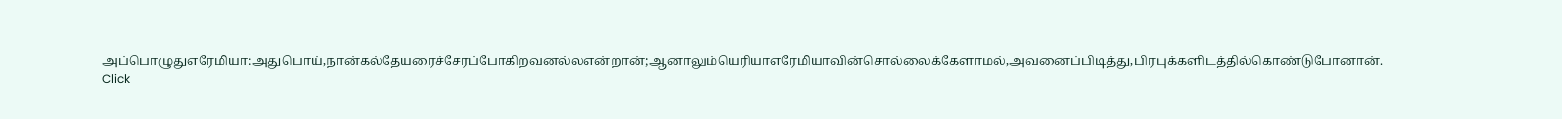அப்பொழுதுஎரேமியா:அதுபொய்,நான்கல்தேயரைச்சேரப்போகிறவனல்லஎன்றான்;ஆனாலும்யெரியாஎரேமியாவின்சொல்லைக்கேளாமல்,அவனைப்பிடித்து,பிரபுக்களிடத்தில்கொண்டுபோனான்.
Click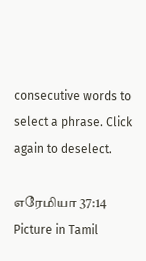consecutive words to select a phrase. Click again to deselect.

எரேமியா 37:14 Picture in Tamil